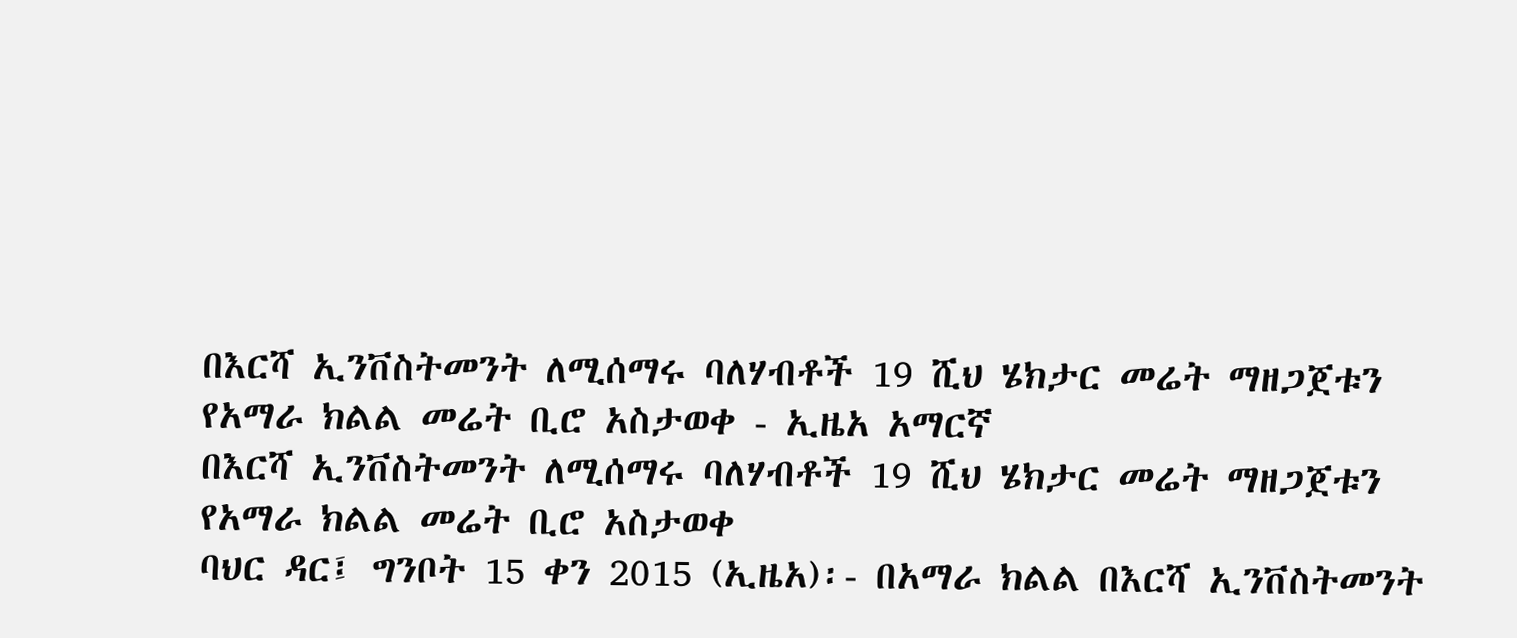በእርሻ ኢንቨስትመንት ለሚሰማሩ ባለሃብቶች 19 ሺህ ሄክታር መሬት ማዘጋጀቱን የአማራ ክልል መሬት ቢሮ አስታወቀ - ኢዜአ አማርኛ
በእርሻ ኢንቨስትመንት ለሚሰማሩ ባለሃብቶች 19 ሺህ ሄክታር መሬት ማዘጋጀቱን የአማራ ክልል መሬት ቢሮ አስታወቀ
ባህር ዳር፤ ግንቦት 15 ቀን 2015 (ኢዜአ)፡- በአማራ ክልል በእርሻ ኢንቨስትመንት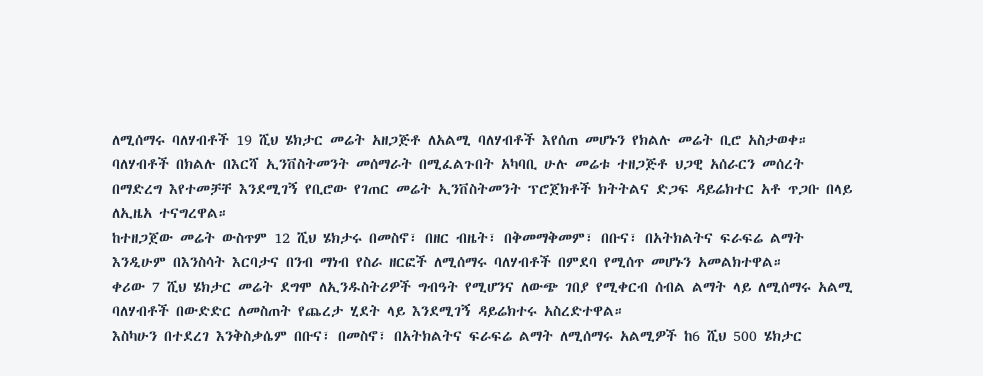ለሚሰማሩ ባለሃብቶች 19 ሺህ ሄክታር መሬት አዘጋጅቶ ለአልሚ ባለሃብቶች እየሰጠ መሆኑን የክልሉ መሬት ቢሮ አስታወቀ።
ባለሃብቶች በክልሉ በእርሻ ኢንቨስትመንት መሰማራት በሚፈልጉበት አካባቢ ሁሉ መሬቱ ተዘጋጅቶ ህጋዊ አሰራርን መሰረት በማድረግ እየተመቻቸ እንደሚገኝ የቢሮው የገጠር መሬት ኢንቨስትመንት ፕሮጀክቶች ክትትልና ድጋፍ ዳይሬክተር አቶ ጥጋቡ በላይ ለኢዜአ ተናግረዋል።
ከተዘጋጀው መሬት ውስጥም 12 ሺህ ሄክታሩ በመስኖ፣ በዘር ብዜት፣ በቅመማቅመም፣ በቡና፣ በአትክልትና ፍራፍሬ ልማት እንዲሁም በእንስሳት እርባታና በንብ ማነብ የስራ ዘርፎች ለሚሰማሩ ባለሃብቶች በምደባ የሚሰጥ መሆኑን አመልክተዋል።
ቀሪው 7 ሺህ ሄክታር መሬት ደግሞ ለኢንዱስትሪዎች ግብዓት የሚሆንና ለውጭ ገበያ የሚቀርብ ሰብል ልማት ላይ ለሚሰማሩ አልሚ ባለሃብቶች በውድድር ለመስጠት የጨረታ ሂደት ላይ እንደሚገኝ ዳይሬክተሩ አስረድተዋል።
እስካሁን በተደረገ እንቅስቃሴም በቡና፣ በመስኖ፣ በአትክልትና ፍራፍሬ ልማት ለሚሰማሩ አልሚዎች ከ6 ሺህ 500 ሄክታር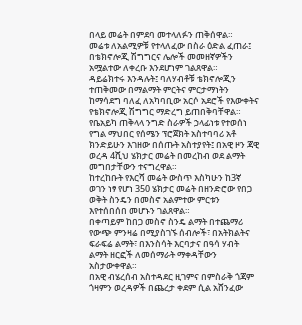በላይ መሬት በምደባ መተላለፉን ጠቅሰዋል።
መሬቱ ለአልሚዎቹ የተላለፈው በስራ ዕድል ፈጠራ፤ በቴክኖሎጂ ሽግግርና ሌሎች መመዘኛዎችን አሟልተው ለቀረቡ እንደሆነም ገልጸዋል።
ዳይሬክተሩ እንዳሉት፤ ባለሃብቶቹ ቴክኖሎጂን ተጠቅመው በማልማት ምርትና ምርታማነትን ከማሳደግ ባለፈ ለአካባቢው አርሶ አደሮች የእውቀትና የቴክኖሎጂ ሽግግር ማድረግ ይጠበቅባቸዋል።
የቤአይካ ጠቅላላ ንግድ ስራዎች ኃላፊነቱ የተወሰነ የግል ማህበር የሰሜን ፕሮጀክት አስተባባሪ አቶ ክንድይሁን እገዘው በሰጡት አስተያየት፤ በአዊ ዞን ጃዊ ወረዳ 4ሺህ ሄክታር መሬት በመረከብ ወደ ልማት መግበታቸውን ተናግረዋል።
ከተረከቡት የእርሻ መሬት ውስጥ እስካሁን ከ3ኛ ወገን ነፃ የሆነ 350 ሄክታር መሬት በዘንድሮው የበጋ ወቅት ስንዴን በመስኖ አልምተው ምርቱን እየተሰበሰበ መሆኑን ገልጸዋል።
በቀጣይም ከበጋ መስኖ ስንዴ ልማት በተጨማሪ የውጭ ምንዛሬ በሚያስገኙ ሰብሎች፣ በአትክልትና ፍራፍሬ ልማት፣ በእንስሳት እርባታና በዓሳ ሃብት ልማት ዘርፎች ለመሰማራት ማቀዳቸውን አስታውቀዋል።
በአዊ ብሄረሰብ አስተዳደር ዚገምና በምስራቅ ጎጃም ጎዛምን ወረዳዎች በጨረታ ቀደም ሲል አሸንፈው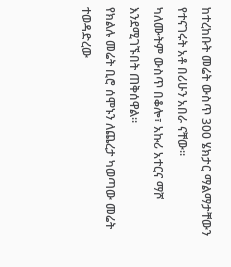ከተረከቡት መሬት ውስጥ 300 ሄክታር ማልማታቸውን የተናገሩት አቶ በሪሁን አበራ ናቸው።
ካለሙትም ውስጥ በቆሎ፣ አኩሪ አተርና ማሾ እንደሚገኙበት ጠቅሰዋል።
የክልሉ መሬት ቢሮ ሰሞኑን ለጨረታ ካወጣው መሬት ተወዳድረው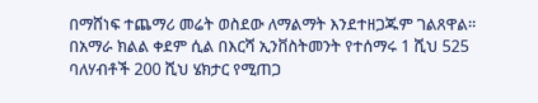በማሸነፍ ተጨማሪ መሬት ወስደው ለማልማት እንደተዘጋጁም ገልጸዋል።
በአማራ ክልል ቀደም ሲል በእርሻ ኢንቨስትመንት የተሰማሩ 1 ሺህ 525 ባለሃብቶች 200 ሺህ ሄክታር የሚጠጋ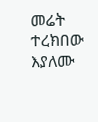መሬት ተረክበው እያለሙ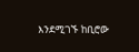እንደሚገኙ ከቢሮው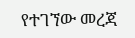የተገኘው መረጃ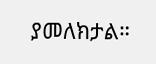ያመለክታል።